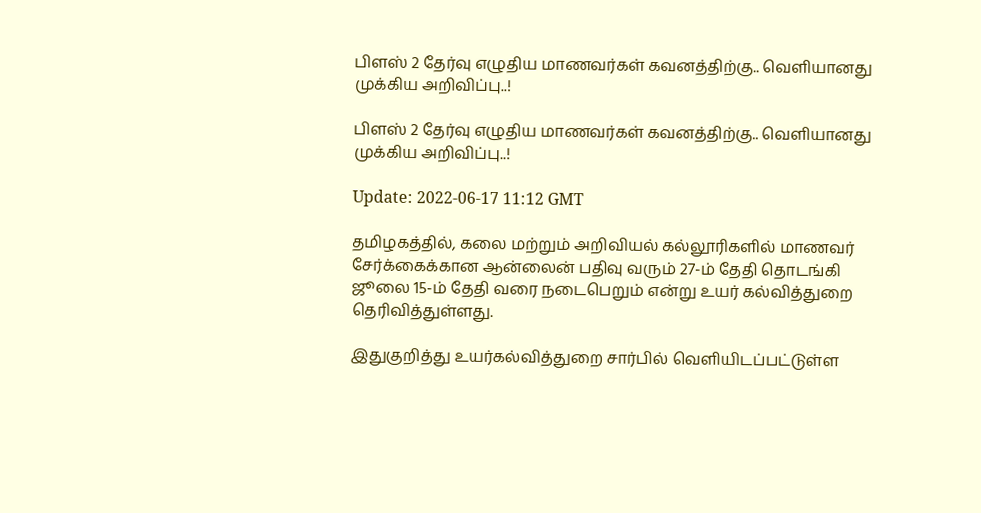பிளஸ் 2 தேர்வு எழுதிய மாணவர்கள் கவனத்திற்கு.. வெளியானது முக்கிய அறிவிப்பு..!

பிளஸ் 2 தேர்வு எழுதிய மாணவர்கள் கவனத்திற்கு.. வெளியானது முக்கிய அறிவிப்பு..!

Update: 2022-06-17 11:12 GMT

தமிழகத்தில், கலை மற்றும் அறிவியல் கல்லூரிகளில் மாணவர் சேர்க்கைக்கான ஆன்லைன் பதிவு வரும் 27-ம் தேதி தொடங்கி ஜூலை 15-ம் தேதி வரை நடைபெறும் என்று உயர் கல்வித்துறை தெரிவித்துள்ளது.

இதுகுறித்து உயர்கல்வித்துறை சார்பில் வெளியிடப்பட்டுள்ள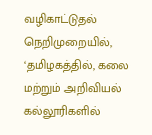வழிகாட்டுதல் நெறிமுறையில், ‘தமிழகத்தில், கலை மற்றும் அறிவியல் கல்லூரிகளில்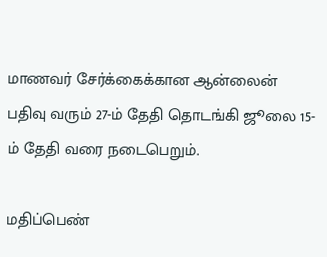மாணவர் சேர்க்கைக்கான ஆன்லைன் பதிவு வரும் 27-ம் தேதி தொடங்கி ஜூலை 15-ம் தேதி வரை நடைபெறும்.

மதிப்பெண்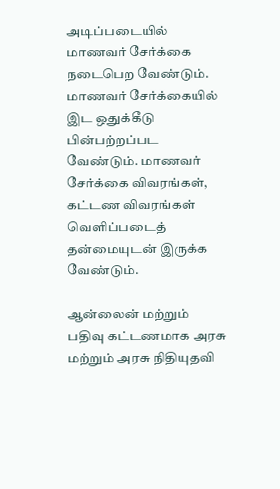அடிப்படையில் மாணவர் சேர்க்கை நடைபெற வேண்டும். மாணவர் சேர்க்கையில் இட ஒதுக்கீடு பின்பற்றப்பட வேண்டும். மாணவர் சேர்க்கை விவரங்கள், கட்டண விவரங்கள் வெளிப்படைத் தன்மையுடன் இருக்க வேண்டும்.

ஆன்லைன் மற்றும் பதிவு கட்டணமாக அரசு மற்றும் அரசு நிதியுதவி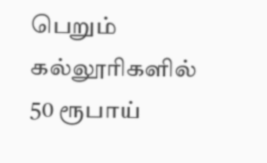பெறும் கல்லூரிகளில் 50 ரூபாய்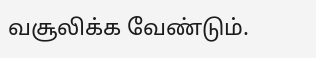வசூலிக்க வேண்டும்.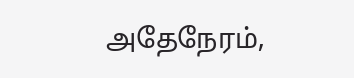அதேநேரம்,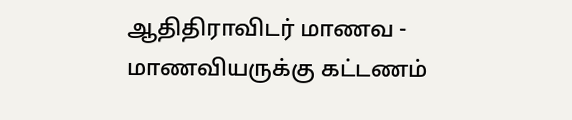ஆதிதிராவிடர் மாணவ - மாணவியருக்கு கட்டணம்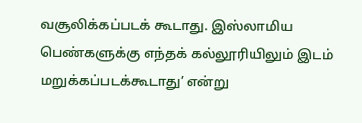வசூலிக்கப்படக் கூடாது. இஸ்லாமிய பெண்களுக்கு எந்தக் கல்லூரியிலும் இடம் மறுக்கப்படக்கூடாது’ என்று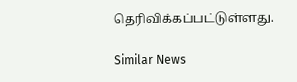தெரிவிக்கப்பட்டுள்ளது.

Similar News